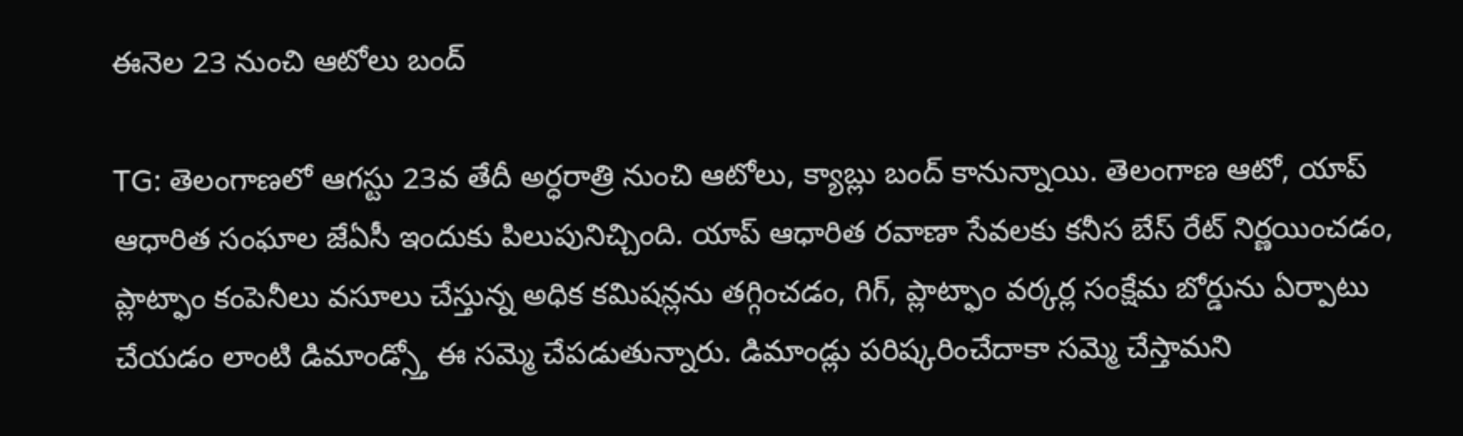ఈనెల 23 నుంచి ఆటోలు బంద్

TG: తెలంగాణలో ఆగస్టు 23వ తేదీ అర్ధరాత్రి నుంచి ఆటోలు, క్యాబ్లు బంద్ కానున్నాయి. తెలంగాణ ఆటో, యాప్ ఆధారిత సంఘాల జేఏసీ ఇందుకు పిలుపునిచ్చింది. యాప్ ఆధారిత రవాణా సేవలకు కనీస బేస్ రేట్ నిర్ణయించడం, ప్లాట్ఫాం కంపెనీలు వసూలు చేస్తున్న అధిక కమిషన్లను తగ్గించడం, గిగ్, ప్లాట్ఫాం వర్కర్ల సంక్షేమ బోర్డును ఏర్పాటు చేయడం లాంటి డిమాండ్స్తో ఈ సమ్మె చేపడుతున్నారు. డిమాండ్లు పరిష్కరించేదాకా సమ్మె చేస్తామని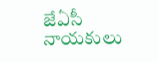జేఏసీ నాయకులు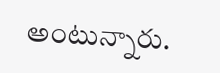అంటున్నారు.